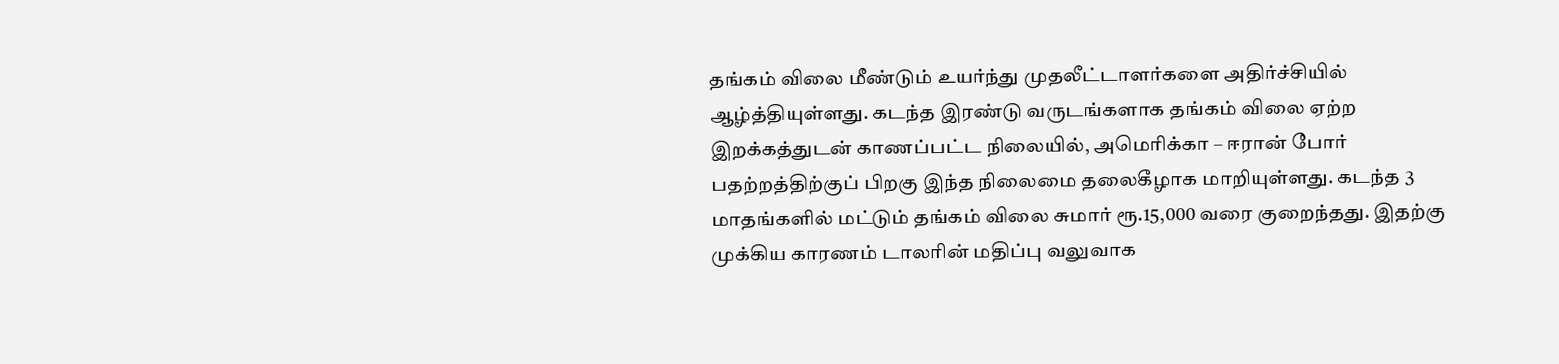தங்கம் விலை மீண்டும் உயர்ந்து முதலீட்டாளர்களை அதிர்ச்சியில் ஆழ்த்தியுள்ளது. கடந்த இரண்டு வருடங்களாக தங்கம் விலை ஏற்ற இறக்கத்துடன் காணப்பட்ட நிலையில், அமெரிக்கா – ஈரான் போர் பதற்றத்திற்குப் பிறகு இந்த நிலைமை தலைகீழாக மாறியுள்ளது. கடந்த 3 மாதங்களில் மட்டும் தங்கம் விலை சுமார் ரூ.15,000 வரை குறைந்தது. இதற்கு முக்கிய காரணம் டாலரின் மதிப்பு வலுவாக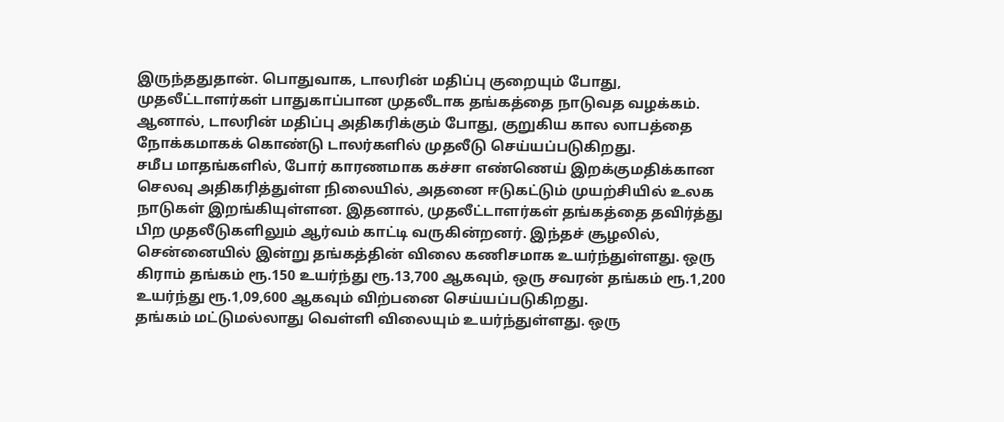இருந்ததுதான். பொதுவாக, டாலரின் மதிப்பு குறையும் போது, முதலீட்டாளர்கள் பாதுகாப்பான முதலீடாக தங்கத்தை நாடுவத வழக்கம். ஆனால், டாலரின் மதிப்பு அதிகரிக்கும் போது, குறுகிய கால லாபத்தை நோக்கமாகக் கொண்டு டாலர்களில் முதலீடு செய்யப்படுகிறது.
சமீப மாதங்களில், போர் காரணமாக கச்சா எண்ணெய் இறக்குமதிக்கான செலவு அதிகரித்துள்ள நிலையில், அதனை ஈடுகட்டும் முயற்சியில் உலக நாடுகள் இறங்கியுள்ளன. இதனால், முதலீட்டாளர்கள் தங்கத்தை தவிர்த்து பிற முதலீடுகளிலும் ஆர்வம் காட்டி வருகின்றனர். இந்தச் சூழலில், சென்னையில் இன்று தங்கத்தின் விலை கணிசமாக உயர்ந்துள்ளது. ஒரு கிராம் தங்கம் ரூ.150 உயர்ந்து ரூ.13,700 ஆகவும், ஒரு சவரன் தங்கம் ரூ.1,200 உயர்ந்து ரூ.1,09,600 ஆகவும் விற்பனை செய்யப்படுகிறது.
தங்கம் மட்டுமல்லாது வெள்ளி விலையும் உயர்ந்துள்ளது. ஒரு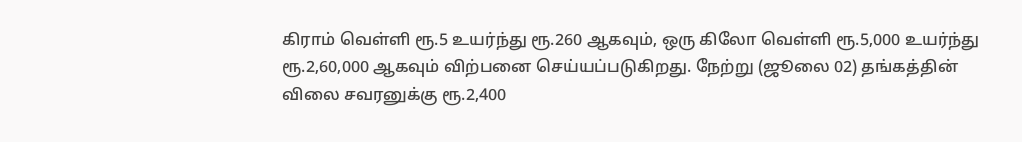கிராம் வெள்ளி ரூ.5 உயர்ந்து ரூ.260 ஆகவும், ஒரு கிலோ வெள்ளி ரூ.5,000 உயர்ந்து ரூ.2,60,000 ஆகவும் விற்பனை செய்யப்படுகிறது. நேற்று (ஜூலை 02) தங்கத்தின் விலை சவரனுக்கு ரூ.2,400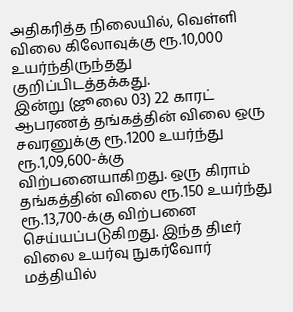அதிகரித்த நிலையில், வெள்ளி விலை கிலோவுக்கு ரூ.10,000 உயர்ந்திருந்தது குறிப்பிடத்தக்கது.
இன்று (ஜூலை 03) 22 காரட் ஆபரணத் தங்கத்தின் விலை ஒரு சவரனுக்கு ரூ.1200 உயர்ந்து ரூ.1,09,600-க்கு விற்பனையாகிறது. ஒரு கிராம் தங்கத்தின் விலை ரூ.150 உயர்ந்து ரூ.13,700-க்கு விற்பனை செய்யப்படுகிறது. இந்த திடீர் விலை உயர்வு நுகர்வோர் மத்தியில்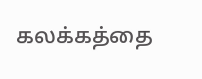கலக்கத்தை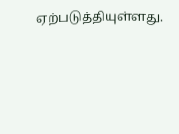ஏற்படுத்தியுள்ளது.